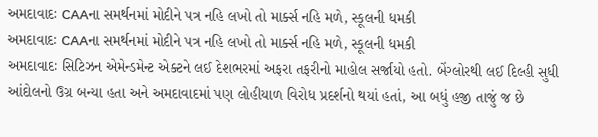અમદાવાદઃ CAAના સમર્થનમાં મોદીને પત્ર નહિ લખો તો માર્ક્સ નહિ મળે, સ્કૂલની ધમકી
અમદાવાદઃ CAAના સમર્થનમાં મોદીને પત્ર નહિ લખો તો માર્ક્સ નહિ મળે, સ્કૂલની ધમકી
અમદાવાદઃ સિટિઝન એમેન્ડમેન્ટ એક્ટને લઈ દેશભરમાં અફરા તફરીનો માહોલ સર્જાયો હતો. બેંગ્લોરથી લઈ દિલ્હી સુધી આંદોલનો ઉગ્ર બન્યા હતા અને અમદાવાદમાં પણ લોહીયાળ વિરોધ પ્રદર્શનો થયાં હતાં, આ બધું હજી તાજું જ છે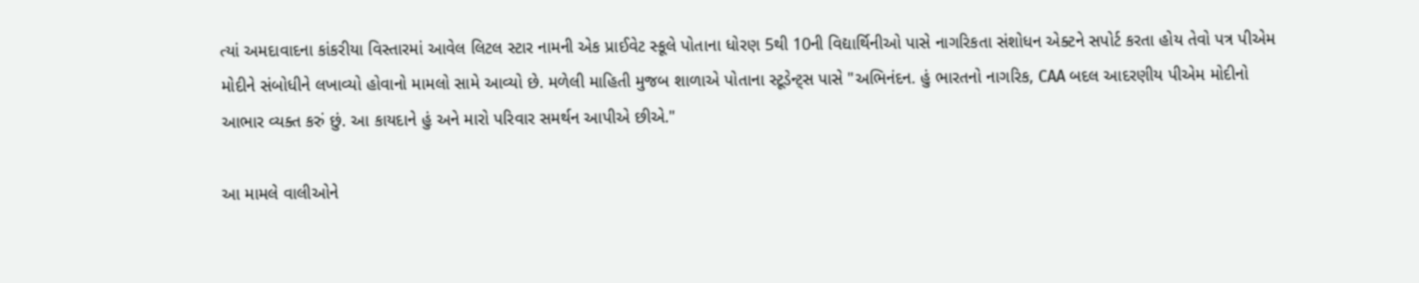ત્યાં અમદાવાદના કાંકરીયા વિસ્તારમાં આવેલ લિટલ સ્ટાર નામની એક પ્રાઈવેટ સ્કૂલે પોતાના ધોરણ 5થી 10ની વિદ્યાર્થિનીઓ પાસે નાગરિકતા સંશોધન એક્ટને સપોર્ટ કરતા હોય તેવો પત્ર પીએમ મોદીને સંબોધીને લખાવ્યો હોવાનો મામલો સામે આવ્યો છે. મળેલી માહિતી મુજબ શાળાએ પોતાના સ્ટૂડેન્ટ્સ પાસે "અભિનંદન. હું ભારતનો નાગરિક, CAA બદલ આદરણીય પીએમ મોદીનો આભાર વ્યક્ત કરું છું. આ કાયદાને હું અને મારો પરિવાર સમર્થન આપીએ છીએ."

આ મામલે વાલીઓને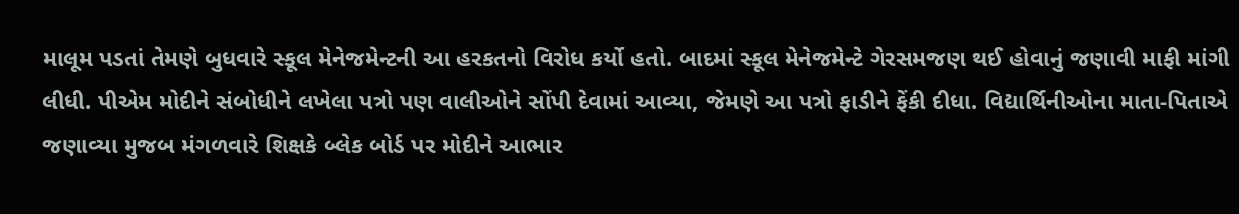માલૂમ પડતાં તેમણે બુધવારે સ્કૂલ મેનેજમેન્ટની આ હરકતનો વિરોધ કર્યો હતો. બાદમાં સ્કૂલ મેનેજમેન્ટે ગેરસમજણ થઈ હોવાનું જણાવી માફી માંગી લીધી. પીએમ મોદીને સંબોધીને લખેલા પત્રો પણ વાલીઓને સોંપી દેવામાં આવ્યા, જેમણે આ પત્રો ફાડીને ફેંકી દીધા. વિદ્યાર્થિનીઓના માતા-પિતાએ જણાવ્યા મુજબ મંગળવારે શિક્ષકે બ્લેક બોર્ડ પર મોદીને આભાર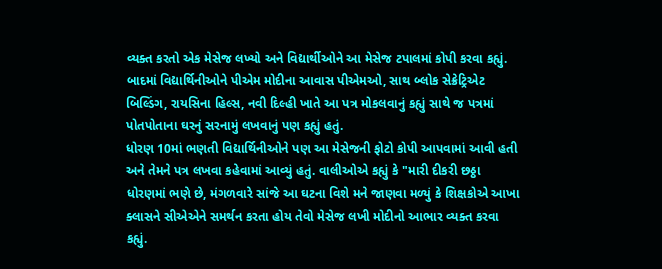વ્યક્ત કરતો એક મેસેજ લખ્યો અને વિદ્યાર્થીઓને આ મેસેજ ટપાલમાં કોપી કરવા કહ્યું. બાદમાં વિદ્યાર્થિનીઓને પીએમ મોદીના આવાસ પીએમઓ, સાથ બ્લોક સેક્રેટ્રિએટ બિલ્ડિંગ, રાયસિના હિલ્સ, નવી દિલ્હી ખાતે આ પત્ર મોકલવાનું કહ્યું સાથે જ પત્રમાં પોતપોતાના ઘરનું સરનામું લખવાનું પણ કહ્યું હતું.
ધોરણ 10માં ભણતી વિદ્યાર્થિનીઓને પણ આ મેસેજની ફોટો કોપી આપવામાં આવી હતી અને તેમને પત્ર લખવા કહેવામાં આવ્યું હતું. વાલીઓએ કહ્યું કે "મારી દીકરી છઠ્ઠા ધોરણમાં ભણે છે, મંગળવારે સાંજે આ ઘટના વિશે મને જાણવા મળ્યું કે શિક્ષકોએ આખા ક્લાસને સીએએને સમર્થન કરતા હોય તેવો મેસેજ લખી મોદીનો આભાર વ્યક્ત કરવા કહ્યું.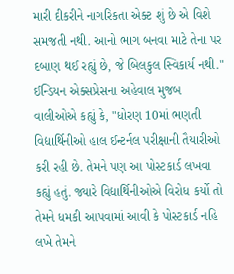મારી દીકરીને નાગરિકતા એક્ટ શું છે એ વિશે સમજતી નથી. આનો ભાગ બનવા માટે તેના પર દબાણ થઈ રહ્યું છે, જે બિલકુલ સ્વિકાર્ય નથી."
ઈન્ડિયન એક્સપ્રેસના અહેવાલ મુજબ વાલીઓએ કહ્યું કે, "ધોરણ 10માં ભણતી વિદ્યાર્થિનીઓ હાલ ઈન્ટર્નલ પરીક્ષાની તૈયારીઓ કરી રહી છે. તેમને પણ આ પોસ્ટકાર્ડ લખવા કહ્યું હતું. જ્યારે વિદ્યાર્થિનીઓએ વિરોધ કર્યો તો તેમને ધમકી આપવામાં આવી કે પોસ્ટકાર્ડ નહિ લખે તેમને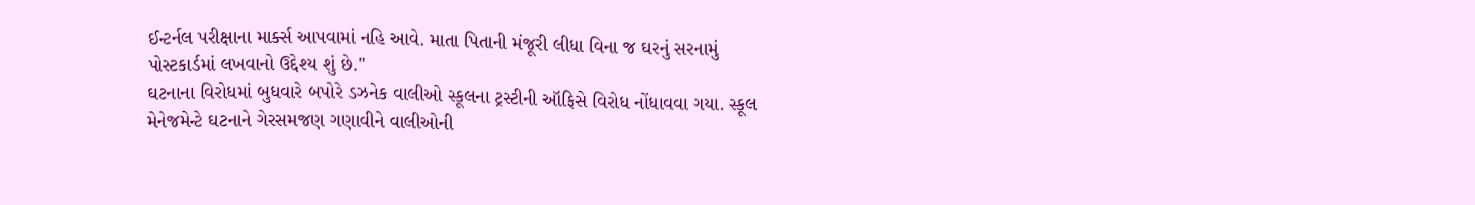ઈન્ટર્નલ પરીક્ષાના માર્ક્સ આપવામાં નહિ આવે. માતા પિતાની મંજૂરી લીધા વિના જ ઘરનું સરનામું પોસ્ટકાર્ડમાં લખવાનો ઉદ્દેશ્ય શું છે."
ઘટનાના વિરોધમાં બુધવારે બપોરે ડઝનેક વાલીઓ સ્કૂલના ટ્રસ્ટીની ઑફિસે વિરોધ નોંધાવવા ગયા. સ્કૂલ મેનેજમેન્ટે ઘટનાને ગેરસમજણ ગણાવીને વાલીઓની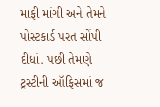માફી માંગી અને તેમને પોસ્ટકાર્ડ પરત સોંપી દીધાં. પછી તેમણે ટ્રસ્ટીની ઑફિસમાં જ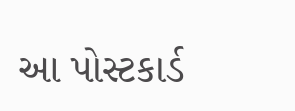આ પોસ્ટકાર્ડ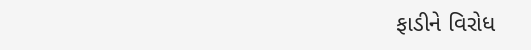ફાડીને વિરોધ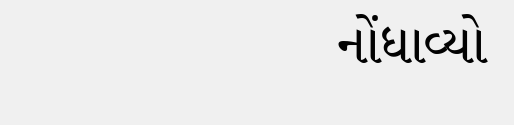નોંધાવ્યો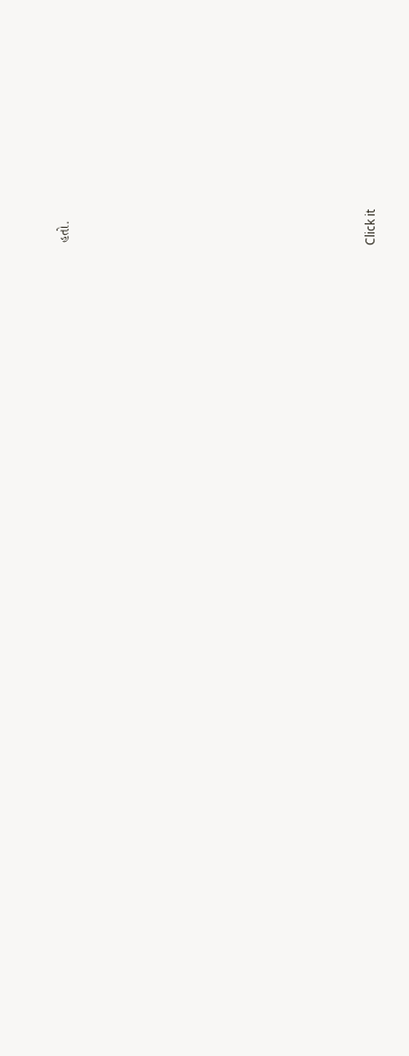હતો.












Click it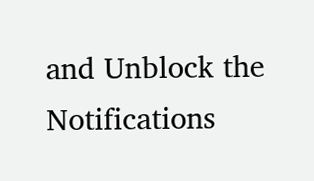and Unblock the Notifications